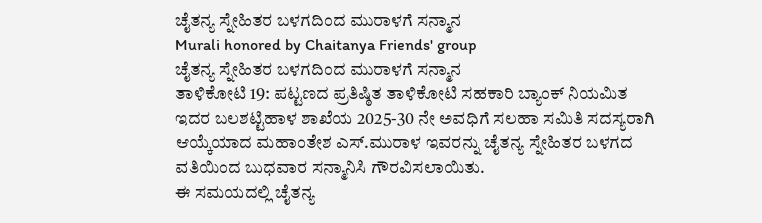ಚೈತನ್ಯ ಸ್ನೇಹಿತರ ಬಳಗದಿಂದ ಮುರಾಳಗೆ ಸನ್ಮಾನ
Murali honored by Chaitanya Friends' group
ಚೈತನ್ಯ ಸ್ನೇಹಿತರ ಬಳಗದಿಂದ ಮುರಾಳಗೆ ಸನ್ಮಾನ
ತಾಳಿಕೋಟಿ 19: ಪಟ್ಟಣದ ಪ್ರತಿಷ್ಠಿತ ತಾಳಿಕೋಟಿ ಸಹಕಾರಿ ಬ್ಯಾಂಕ್ ನಿಯಮಿತ ಇದರ ಬಲಶಟ್ಟಿಹಾಳ ಶಾಖೆಯ 2025-30 ನೇ ಅವಧಿಗೆ ಸಲಹಾ ಸಮಿತಿ ಸದಸ್ಯರಾಗಿ ಆಯ್ಕೆಯಾದ ಮಹಾಂತೇಶ ಎಸ್.ಮುರಾಳ ಇವರನ್ನು ಚೈತನ್ಯ ಸ್ನೇಹಿತರ ಬಳಗದ ವತಿಯಿಂದ ಬುಧವಾರ ಸನ್ಮಾನಿಸಿ ಗೌರವಿಸಲಾಯಿತು.
ಈ ಸಮಯದಲ್ಲಿ ಚೈತನ್ಯ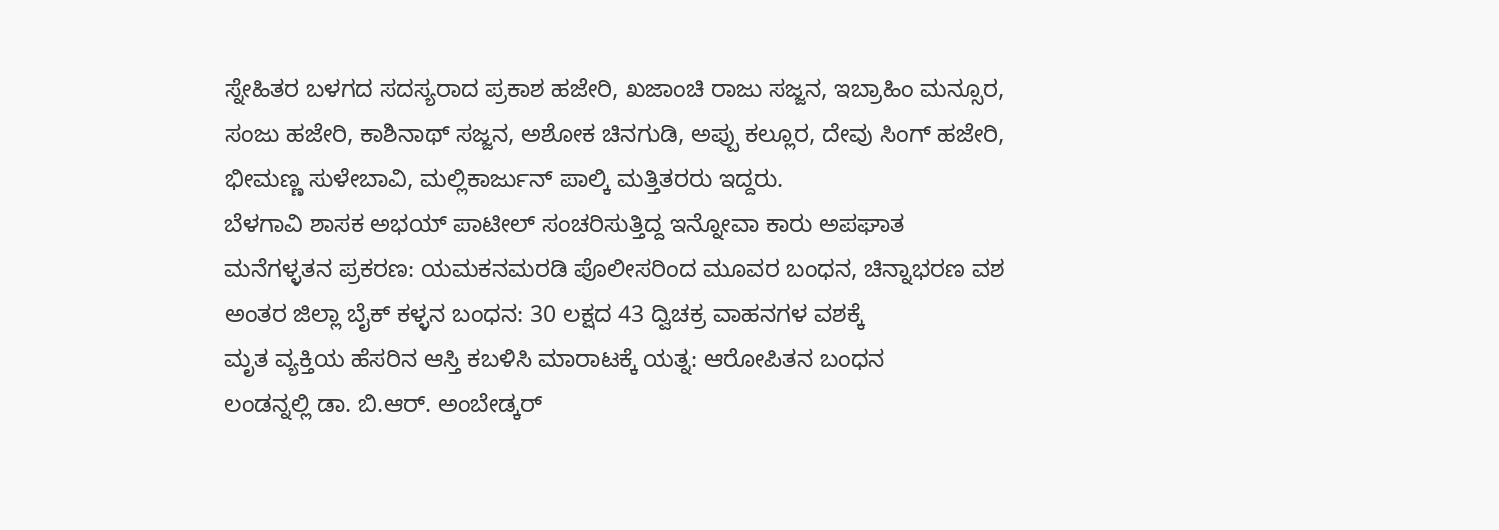ಸ್ನೇಹಿತರ ಬಳಗದ ಸದಸ್ಯರಾದ ಪ್ರಕಾಶ ಹಜೇರಿ, ಖಜಾಂಚಿ ರಾಜು ಸಜ್ಜನ, ಇಬ್ರಾಹಿಂ ಮನ್ಸೂರ, ಸಂಜು ಹಜೇರಿ, ಕಾಶಿನಾಥ್ ಸಜ್ಜನ, ಅಶೋಕ ಚಿನಗುಡಿ, ಅಪ್ಪು ಕಲ್ಲೂರ, ದೇವು ಸಿಂಗ್ ಹಜೇರಿ, ಭೀಮಣ್ಣ ಸುಳೇಬಾವಿ, ಮಲ್ಲಿಕಾರ್ಜುನ್ ಪಾಲ್ಕಿ ಮತ್ತಿತರರು ಇದ್ದರು.
ಬೆಳಗಾವಿ ಶಾಸಕ ಅಭಯ್ ಪಾಟೀಲ್ ಸಂಚರಿಸುತ್ತಿದ್ದ ಇನ್ನೋವಾ ಕಾರು ಅಪಘಾತ
ಮನೆಗಳ್ಳತನ ಪ್ರಕರಣ: ಯಮಕನಮರಡಿ ಪೊಲೀಸರಿಂದ ಮೂವರ ಬಂಧನ, ಚಿನ್ನಾಭರಣ ವಶ
ಅಂತರ ಜಿಲ್ಲಾ ಬೈಕ್ ಕಳ್ಳನ ಬಂಧನ: 30 ಲಕ್ಷದ 43 ದ್ವಿಚಕ್ರ ವಾಹನಗಳ ವಶಕ್ಕೆ
ಮೃತ ವ್ಯಕ್ತಿಯ ಹೆಸರಿನ ಆಸ್ತಿ ಕಬಳಿಸಿ ಮಾರಾಟಕ್ಕೆ ಯತ್ನ: ಆರೋಪಿತನ ಬಂಧನ
ಲಂಡನ್ನಲ್ಲಿ ಡಾ. ಬಿ.ಆರ್. ಅಂಬೇಡ್ಕರ್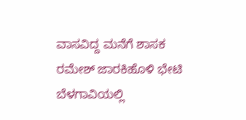ವಾಸವಿದ್ದ ಮನೆಗೆ ಶಾಸಕ ರಮೇಶ್ ಜಾರಕಿಹೊಳಿ ಭೇಟಿ
ಬೆಳಗಾವಿಯಲ್ಲಿ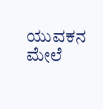ಯುವಕನ ಮೇಲೆ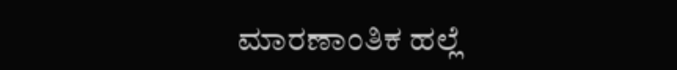ಮಾರಣಾಂತಿಕ ಹಲ್ಲೆ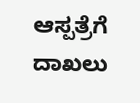ಆಸ್ಪತ್ರೆಗೆ ದಾಖಲು